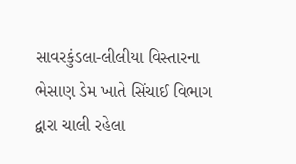સાવરકુંડલા-લીલીયા વિસ્તારના ભેસાણ ડેમ ખાતે સિંચાઈ વિભાગ દ્વારા ચાલી રહેલા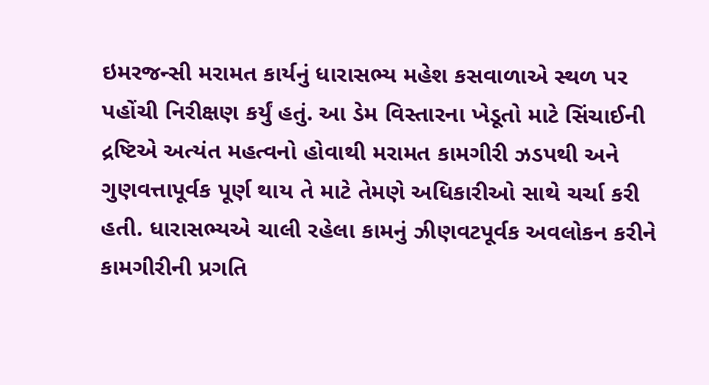ઇમરજન્સી મરામત કાર્યનું ધારાસભ્ય મહેશ કસવાળાએ સ્થળ પર પહોંચી નિરીક્ષણ કર્યું હતું. આ ડેમ વિસ્તારના ખેડૂતો માટે સિંચાઈની દ્રષ્ટિએ અત્યંત મહત્વનો હોવાથી મરામત કામગીરી ઝડપથી અને ગુણવત્તાપૂર્વક પૂર્ણ થાય તે માટે તેમણે અધિકારીઓ સાથે ચર્ચા કરી હતી. ધારાસભ્યએ ચાલી રહેલા કામનું ઝીણવટપૂર્વક અવલોકન કરીને કામગીરીની પ્રગતિ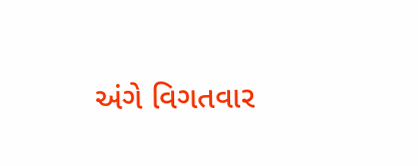અંગે વિગતવાર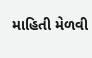માહિતી મેળવી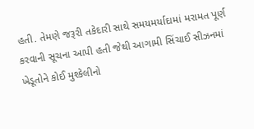હતી. તેમણે જરૂરી તકેદારી સાથે સમયમર્યાદામાં મરામત પૂર્ણ કરવાની સૂચના આપી હતી જેથી આગામી સિંચાઈ સીઝનમાં ખેડૂતોને કોઈ મુશ્કેલીનો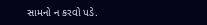સામનો ન કરવો પડે.